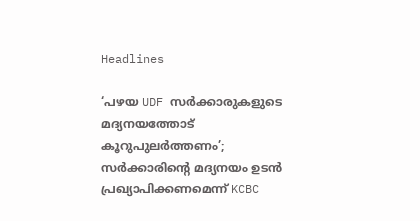Headlines

‘പഴയ UDF സർക്കാരുകളുടെ മദ്യനയത്തോട് കൂറുപുലർത്തണം’; സര്‍ക്കാരിന്റെ മദ്യനയം ഉടന്‍ പ്രഖ്യാപിക്കണമെന്ന് KCBC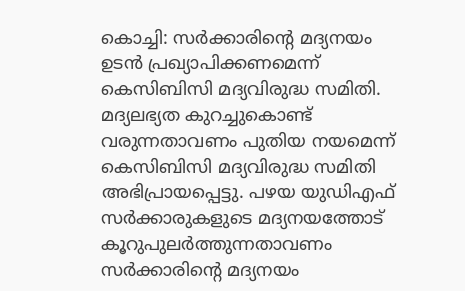കൊച്ചി: സര്‍ക്കാരിന്റെ മദ്യനയം ഉടന്‍ പ്രഖ്യാപിക്കണമെന്ന് കെസിബിസി മദ്യവിരുദ്ധ സമിതി. മദ്യലഭ്യത കുറച്ചുകൊണ്ട് വരുന്നതാവണം പുതിയ നയമെന്ന് കെസിബിസി മദ്യവിരുദ്ധ സമിതി അഭിപ്രായപ്പെട്ടു. പഴയ യുഡിഎഫ് സര്‍ക്കാരുകളുടെ മദ്യനയത്തോട് കൂറുപുലര്‍ത്തുന്നതാവണം സര്‍ക്കാരിന്റെ മദ്യനയം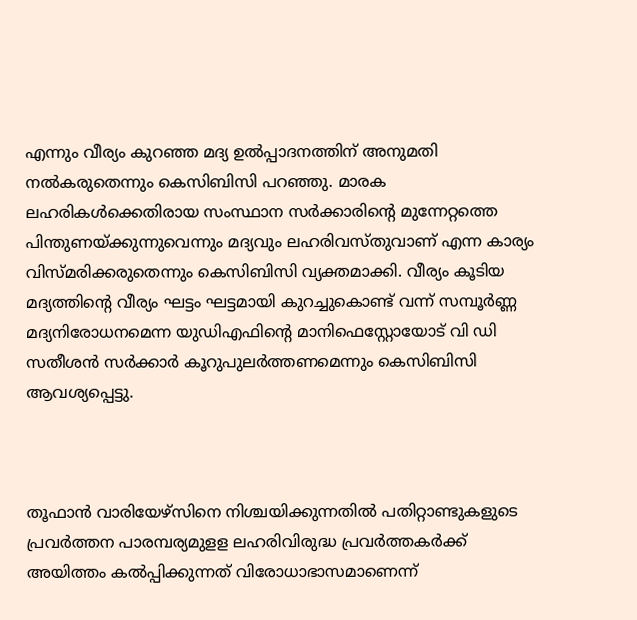എന്നും വീര്യം കുറഞ്ഞ മദ്യ ഉല്‍പ്പാദനത്തിന് അനുമതി നല്‍കരുതെന്നും കെസിബിസി പറഞ്ഞു. മാരക ലഹരികള്‍ക്കെതിരായ സംസ്ഥാന സര്‍ക്കാരിന്റെ മുന്നേറ്റത്തെ പിന്തുണയ്ക്കുന്നുവെന്നും മദ്യവും ലഹരിവസ്തുവാണ് എന്ന കാര്യം വിസ്മരിക്കരുതെന്നും കെസിബിസി വ്യക്തമാക്കി. വീര്യം കൂടിയ മദ്യത്തിന്റെ വീര്യം ഘട്ടം ഘട്ടമായി കുറച്ചുകൊണ്ട് വന്ന് സമ്പൂര്‍ണ്ണ മദ്യനിരോധനമെന്ന യുഡിഎഫിന്റെ മാനിഫെസ്റ്റോയോട് വി ഡി സതീശന്‍ സര്‍ക്കാര്‍ കൂറുപുലര്‍ത്തണമെന്നും കെസിബിസി ആവശ്യപ്പെട്ടു.



തൂഫാന്‍ വാരിയേഴ്‌സിനെ നിശ്ചയിക്കുന്നതില്‍ പതിറ്റാണ്ടുകളുടെ പ്രവര്‍ത്തന പാരമ്പര്യമുളള ലഹരിവിരുദ്ധ പ്രവര്‍ത്തകര്‍ക്ക് അയിത്തം കല്‍പ്പിക്കുന്നത് വിരോധാഭാസമാണെന്ന്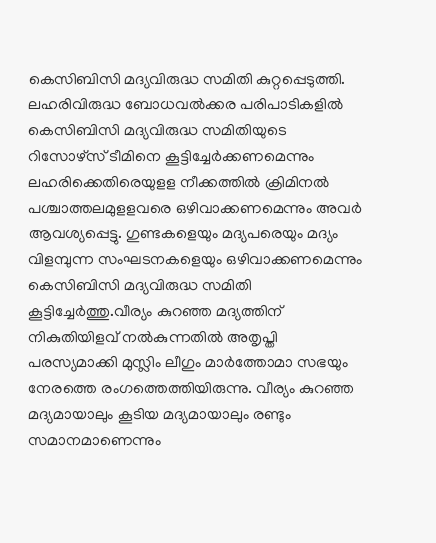കെസിബിസി മദ്യവിരുദ്ധ സമിതി കുറ്റപ്പെടുത്തി. ലഹരിവിരുദ്ധ ബോധവല്‍ക്കര പരിപാടികളില്‍ കെസിബിസി മദ്യവിരുദ്ധ സമിതിയുടെ റിസോഴ്‌സ് ടീമിനെ കൂട്ടിച്ചേര്‍ക്കണമെന്നും ലഹരിക്കെതിരെയുളള നീക്കത്തില്‍ ക്രിമിനല്‍ പശ്ചാത്തലമുളളവരെ ഒഴിവാക്കണമെന്നും അവർ ആവശ്യപ്പെട്ടു. ഗുണ്ടകളെയും മദ്യപരെയും മദ്യം വിളമ്പുന്ന സംഘടനകളെയും ഒഴിവാക്കണമെന്നും കെസിബിസി മദ്യവിരുദ്ധ സമിതി കൂട്ടിച്ചേർത്തു.വീര്യം കുറഞ്ഞ മദ്യത്തിന് നികുതിയിളവ് നല്‍കുന്നതില്‍ അതൃപ്തി പരസ്യമാക്കി മുസ്ലിം ലീഗും മാര്‍ത്തോമാ സഭയും നേരത്തെ രംഗത്തെത്തിയിരുന്നു. വീര്യം കുറഞ്ഞ മദ്യമായാലും കൂടിയ മദ്യമായാലും രണ്ടും സമാനമാണെന്നും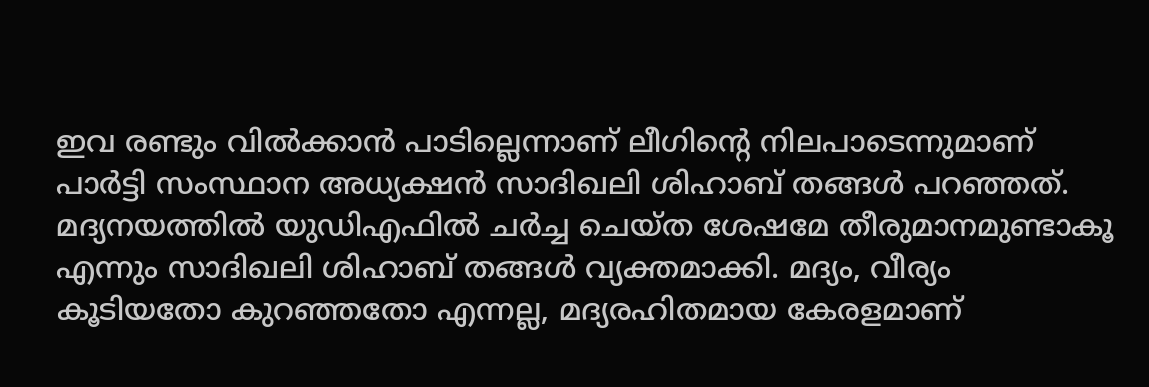ഇവ രണ്ടും വില്‍ക്കാന്‍ പാടില്ലെന്നാണ് ലീഗിന്റെ നിലപാടെന്നുമാണ് പാര്‍ട്ടി സംസ്ഥാന അധ്യക്ഷന്‍ സാദിഖലി ശിഹാബ് തങ്ങള്‍ പറഞ്ഞത്. മദ്യനയത്തില്‍ യുഡിഎഫില്‍ ചര്‍ച്ച ചെയ്ത ശേഷമേ തീരുമാനമുണ്ടാകൂ എന്നും സാദിഖലി ശിഹാബ് തങ്ങള്‍ വ്യക്തമാക്കി. മദ്യം, വീര്യം കൂടിയതോ കുറഞ്ഞതോ എന്നല്ല, മദ്യരഹിതമായ കേരളമാണ്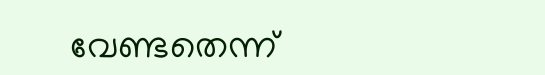വേണ്ടതെന്ന്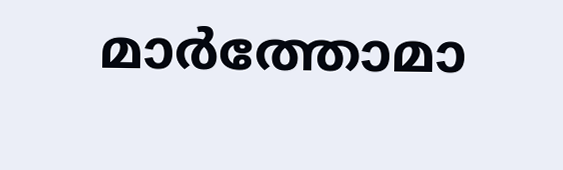മാര്‍ത്തോമാ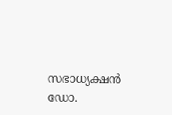സഭാധ്യക്ഷന്‍ ഡോ.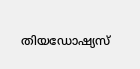തിയഡോഷ്യസ്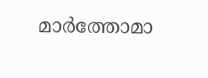മാര്‍ത്തോമാ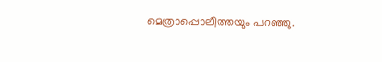മെത്രാപ്പൊലീത്തയും പറഞ്ഞു.